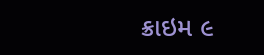ક્રાઇમ ૯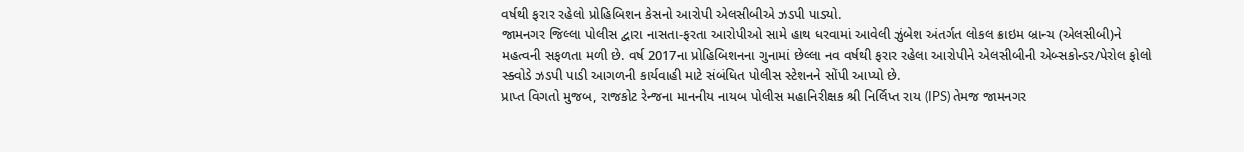વર્ષથી ફરાર રહેલો પ્રોહિબિશન કેસનો આરોપી એલસીબીએ ઝડપી પાડ્યો.
જામનગર જિલ્લા પોલીસ દ્વારા નાસતા-ફરતા આરોપીઓ સામે હાથ ધરવામાં આવેલી ઝુંબેશ અંતર્ગત લોકલ ક્રાઇમ બ્રાન્ચ (એલસીબી)ને મહત્વની સફળતા મળી છે. વર્ષ 2017ના પ્રોહિબિશનના ગુનામાં છેલ્લા નવ વર્ષથી ફરાર રહેલા આરોપીને એલસીબીની એબ્સકોન્ડર/પેરોલ ફોલો સ્ક્વોડે ઝડપી પાડી આગળની કાર્યવાહી માટે સંબંધિત પોલીસ સ્ટેશનને સોંપી આપ્યો છે.
પ્રાપ્ત વિગતો મુજબ, રાજકોટ રેન્જના માનનીય નાયબ પોલીસ મહાનિરીક્ષક શ્રી નિર્લિપ્ત રાય (IPS) તેમજ જામનગર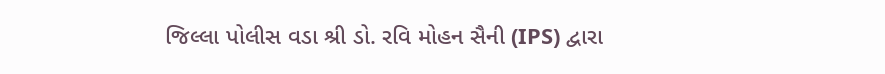જિલ્લા પોલીસ વડા શ્રી ડો. રવિ મોહન સૈની (IPS) દ્વારા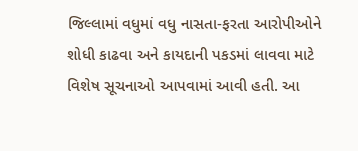જિલ્લામાં વધુમાં વધુ નાસતા-ફરતા આરોપીઓને શોધી કાઢવા અને કાયદાની પકડમાં લાવવા માટે વિશેષ સૂચનાઓ આપવામાં આવી હતી. આ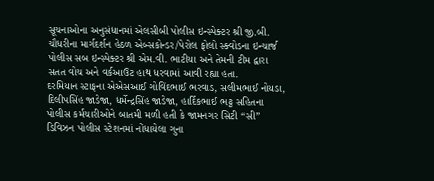સૂચનાઓના અનુસંધાનમાં એલસીબી પોલીસ ઇન્સ્પેક્ટર શ્રી જી.બી. ચૌધરીના માર્ગદર્શન હેઠળ એબ્સકોન્ડર/પેરોલ ફોલો સ્ક્વોડના ઇન્ચાર્જ પોલીસ સબ ઇન્સ્પેક્ટર શ્રી એમ.વી. ભાટીયા અને તેમની ટીમ દ્વારા સતત વોચ અને વર્કઆઉટ હાથ ધરવામાં આવી રહ્યા હતા.
દરમિયાન સ્ટાફના એએસઆઈ ગોવિંદભાઈ ભરવાડ, સલીમભાઈ નોયડા, દિલીપસિંહ જાડેજા, ધર્મેન્દ્રસિંહ જાડેજા, હાર્દિકભાઈ ભટ્ટ સહિતના પોલીસ કર્મચારીઓને બાતમી મળી હતી કે જામનગર સિટી “સી” ડિવિઝન પોલીસ સ્ટેશનમાં નોંધાયેલા ગુના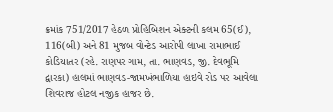ક્રમાંક 751/2017 હેઠળ પ્રોહિબિશન એક્ટની કલમ 65(ઈ), 116(બી) અને 81 મુજબ વોન્ટેડ આરોપી લાખા રામાભાઈ કોડિયાતર (રહે. રાણપર ગામ, તા. ભાણવડ, જી. દેવભૂમિ દ્વારકા) હાલમાં ભાણવડ-જામખંભાળિયા હાઇવે રોડ પર આવેલા શિવરાજ હોટલ નજીક હાજર છે.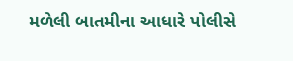મળેલી બાતમીના આધારે પોલીસે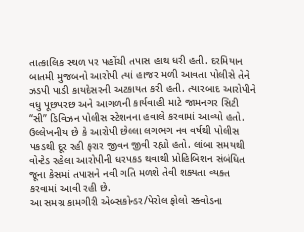તાત્કાલિક સ્થળ પર પહોંચી તપાસ હાથ ધરી હતી. દરમિયાન બાતમી મુજબનો આરોપી ત્યાં હાજર મળી આવતા પોલીસે તેને ઝડપી પાડી કાયદેસરની અટકાયત કરી હતી. ત્યારબાદ આરોપીને વધુ પૂછપરછ અને આગળની કાર્યવાહી માટે જામનગર સિટી “સી” ડિવિઝન પોલીસ સ્ટેશનના હવાલે કરવામાં આવ્યો હતો.
ઉલ્લેખનીય છે કે આરોપી છેલ્લા લગભગ નવ વર્ષથી પોલીસ પકડથી દૂર રહી ફરાર જીવન જીવી રહ્યો હતો. લાંબા સમયથી વોન્ટેડ રહેલા આરોપીની ધરપકડ થવાથી પ્રોહિબિશન સંબંધિત જૂના કેસમાં તપાસને નવી ગતિ મળશે તેવી શક્યતા વ્યક્ત કરવામાં આવી રહી છે.
આ સમગ્ર કામગીરી એબ્સકોન્ડર/પેરોલ ફોલો સ્ક્વોડના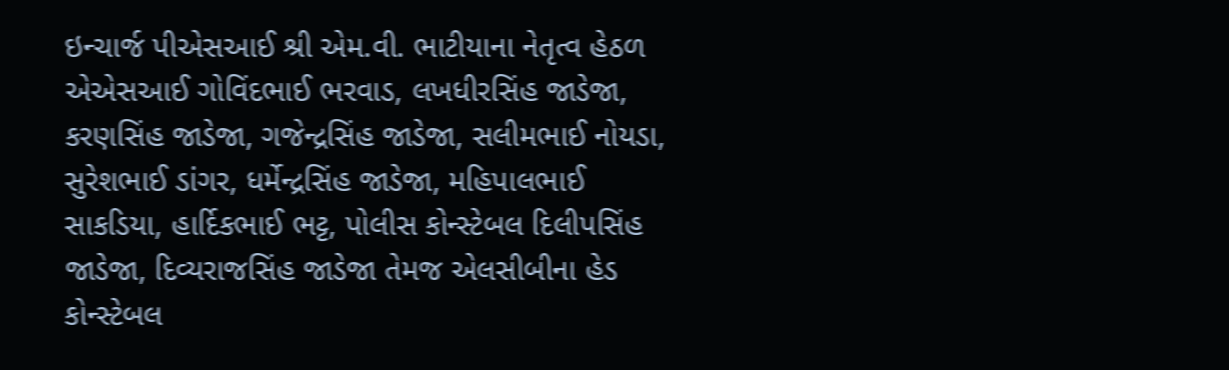ઇન્ચાર્જ પીએસઆઈ શ્રી એમ.વી. ભાટીયાના નેતૃત્વ હેઠળ એએસઆઈ ગોવિંદભાઈ ભરવાડ, લખધીરસિંહ જાડેજા, કરણસિંહ જાડેજા, ગજેન્દ્રસિંહ જાડેજા, સલીમભાઈ નોયડા, સુરેશભાઈ ડાંગર, ધર્મેન્દ્રસિંહ જાડેજા, મહિપાલભાઈ સાકડિયા, હાર્દિકભાઈ ભટ્ટ, પોલીસ કોન્સ્ટેબલ દિલીપસિંહ જાડેજા, દિવ્યરાજસિંહ જાડેજા તેમજ એલસીબીના હેડ કોન્સ્ટેબલ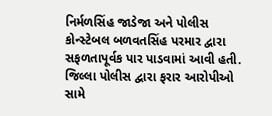નિર્મળસિંહ જાડેજા અને પોલીસ કોન્સ્ટેબલ બળવતસિંહ પરમાર દ્વારા સફળતાપૂર્વક પાર પાડવામાં આવી હતી.
જિલ્લા પોલીસ દ્વારા ફરાર આરોપીઓ સામે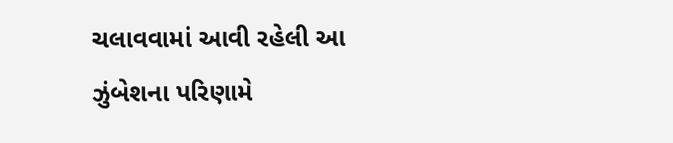ચલાવવામાં આવી રહેલી આ ઝુંબેશના પરિણામે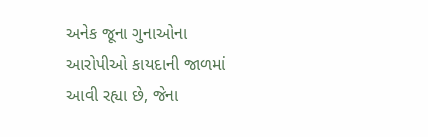અનેક જૂના ગુનાઓના આરોપીઓ કાયદાની જાળમાં આવી રહ્યા છે, જેના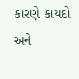કારણે કાયદો અને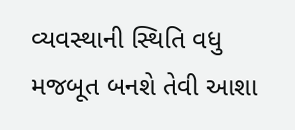વ્યવસ્થાની સ્થિતિ વધુ મજબૂત બનશે તેવી આશા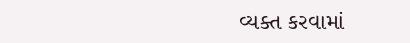વ્યક્ત કરવામાં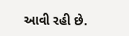આવી રહી છે.